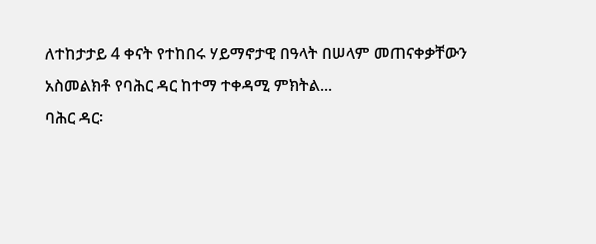ለተከታታይ 4 ቀናት የተከበሩ ሃይማኖታዊ በዓላት በሠላም መጠናቀቃቸውን አስመልክቶ የባሕር ዳር ከተማ ተቀዳሚ ምክትል...
ባሕር ዳር፡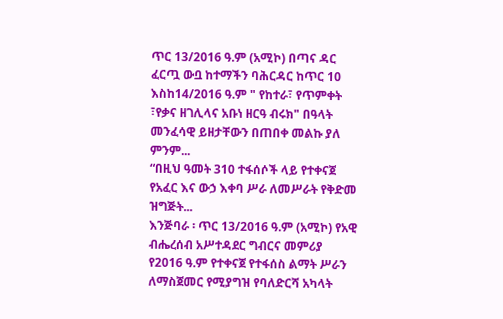ጥር 13/2016 ዓ.ም (አሚኮ) በጣና ዳር ፈርጧ ውቧ ከተማችን ባሕርዳር ከጥር 10 እስከ14/2016 ዓ.ም " የከተራ፣ የጥምቀት ፣የቃና ዘገሊላና አቡነ ዘርዓ ብሩክ" በዓላት መንፈሳዊ ይዘታቸውን በጠበቀ መልኩ ያለ ምንም...
“በዚህ ዓመት 310 ተፋሰሶች ላይ የተቀናጀ የአፈር እና ውኃ እቀባ ሥራ ለመሥራት የቅድመ ዝግጅት...
እንጅባራ ፡ ጥር 13/2016 ዓ.ም (አሚኮ) የአዊ ብሔረሰብ አሥተዳደር ግብርና መምሪያ የ2016 ዓ.ም የተቀናጀ የተፋሰስ ልማት ሥራን ለማስጀመር የሚያግዝ የባለድርሻ አካላት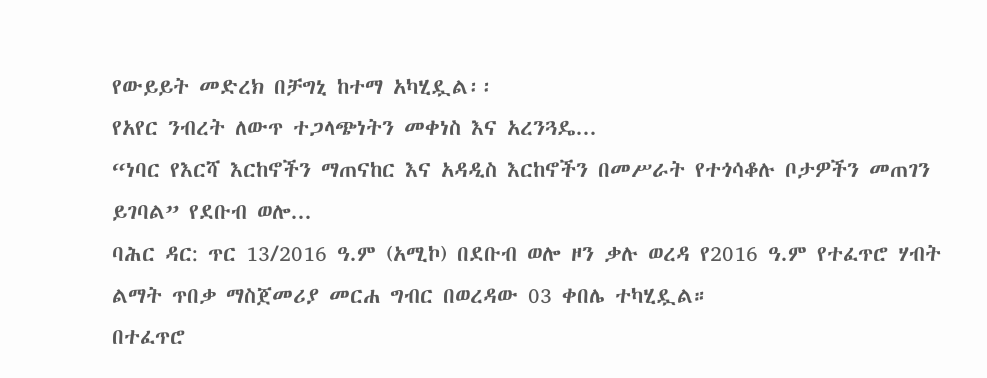የውይይት መድረክ በቻግኒ ከተማ አካሂዷል፡፡
የአየር ንብረት ለውጥ ተጋላጭነትን መቀነስ እና አረንጓዴ...
“ነባር የእርሻ እርከኖችን ማጠናከር እና አዳዲስ እርከኖችን በመሥራት የተጎሳቆሉ ቦታዎችን መጠገን ይገባል” የደቡብ ወሎ...
ባሕር ዳር: ጥር 13/2016 ዓ.ም (አሚኮ) በደቡብ ወሎ ዞን ቃሉ ወረዳ የ2016 ዓ.ም የተፈጥሮ ሃብት ልማት ጥበቃ ማስጀመሪያ መርሐ ግብር በወረዳው 03 ቀበሌ ተካሂዷል።
በተፈጥሮ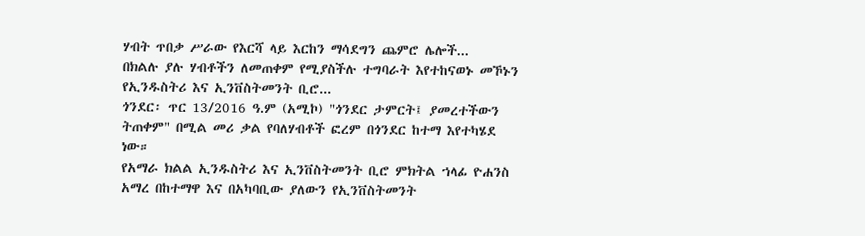ሃብት ጥበቃ ሥራው የእርሻ ላይ እርከን ማሳደግን ጨምሮ ሌሎች...
በክልሉ ያሉ ሃብቶችን ለመጠቀም የሚያስችሉ ተግባራት እየተከናወኑ መኾኑን የኢንዱስትሪ እና ኢንቨስትመንት ቢሮ...
ጎንደር፡ ጥር 13/2016 ዓ.ም (አሚኮ) "ጎንደር ታምርት፤ ያመረተችውን ትጠቀም" በሚል መሪ ቃል የባለሃብቶች ፎረም በጎንደር ከተማ እየተካሄደ ነው።
የአማራ ክልል ኢንዱስትሪ እና ኢንቨስትመንት ቢሮ ምክትል ኀላፊ ዮሐንስ አማረ በከተማዋ እና በአካባቢው ያለውን የኢንቨስትመንት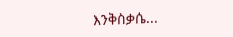እንቅስቃሴ...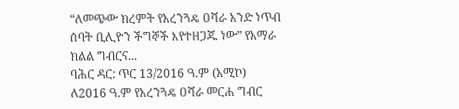“ለመጭው ክረምት የአረንጓዴ ዐሻራ አንድ ነጥብ ሰባት ቢሊዮን ችግኞች እየተዘጋጁ ነው” የአማራ ክልል ግብርና...
ባሕር ዳር: ጥር 13/2016 ዓ.ም (አሚኮ) ለ2016 ዓ.ም የአረንጓዴ ዐሻራ መርሐ ግብር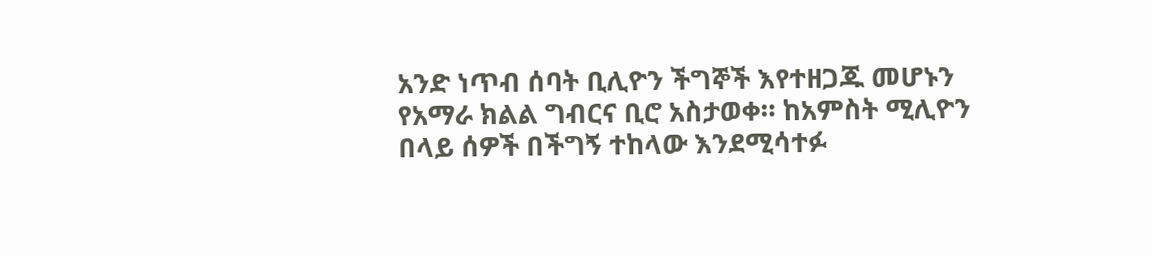አንድ ነጥብ ሰባት ቢሊዮን ችግኞች እየተዘጋጁ መሆኑን የአማራ ክልል ግብርና ቢሮ አስታወቀ። ከአምስት ሚሊዮን በላይ ሰዎች በችግኝ ተከላው እንደሚሳተፉ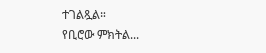ተገልጿል።
የቢሮው ምክትል...